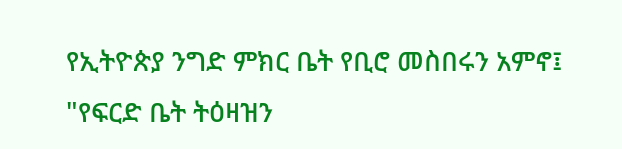የኢትዮጵያ ንግድ ምክር ቤት የቢሮ መስበሩን አምኖ፤ "የፍርድ ቤት ትዕዛዝን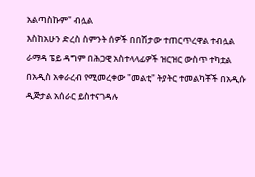አልጣስኩም" ብሏል
እስከአሁን ድረስ ስምንት ሰዎች በበሽታው ተጠርጥረዋል ተብሏል
ራማዳ ፔይ ዳግም በሕጋዊ አስተላላፊዎች ዝርዝር ውስጥ ተካቷል
በአዲስ አቀራረብ የሚመረቀው "መልቲ" ትያትር ተመልካቾች በአዲሱ ዲጅታል አሰራር ይስተናገዳሉ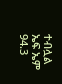ተብሏል
ኤፍ ኤም 94.3